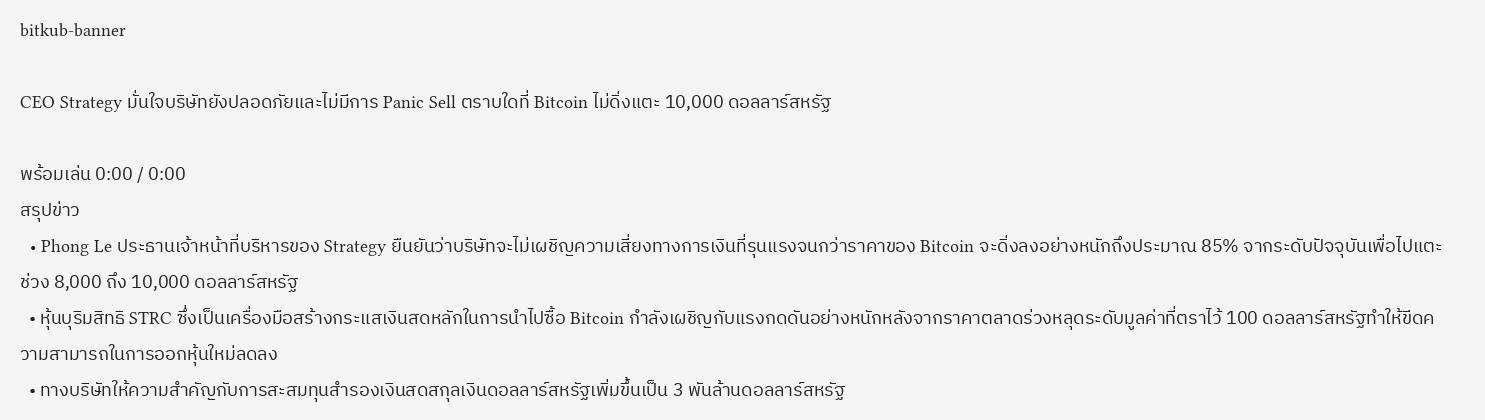bitkub-banner

CEO Strategy มั่นใจบริษัทยังปลอดภัยและไม่มีการ Panic Sell ตราบใดที่ Bitcoin ไม่ดิ่งแตะ 10,000 ดอลลาร์สหรัฐ

พร้อมเล่น 0:00 / 0:00
สรุปข่าว
  • Phong Le ประธานเจ้าหน้าที่บริหารของ Strategy ยืนยันว่าบริษัทจะไม่เผชิญความเสี่ยงทางการเงินที่รุนแรงจนกว่าราคาของ Bitcoin จะดิ่งลงอย่างหนักถึงประมาณ 85% จากระดับปัจจุบันเพื่อไปแตะช่วง 8,000 ถึง 10,000 ดอลลาร์สหรัฐ
  • หุ้นบุริมสิทธิ STRC ซึ่งเป็นเครื่องมือสร้างกระแสเงินสดหลักในการนำไปซื้อ Bitcoin กำลังเผชิญกับแรงกดดันอย่างหนักหลังจากราคาตลาดร่วงหลุดระดับมูลค่าที่ตราไว้ 100 ดอลลาร์สหรัฐทำให้ขีดความสามารถในการออกหุ้นใหม่ลดลง
  • ทางบริษัทให้ความสำคัญกับการสะสมทุนสำรองเงินสดสกุลเงินดอลลาร์สหรัฐเพิ่มขึ้นเป็น 3 พันล้านดอลลาร์สหรัฐ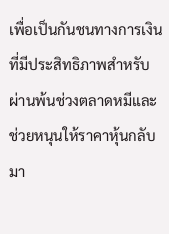เพื่อเป็นกันชนทางการเงินที่มีประสิทธิภาพสำหรับผ่านพ้นช่วงตลาดหมีและช่วยหนุนให้ราคาหุ้นกลับมา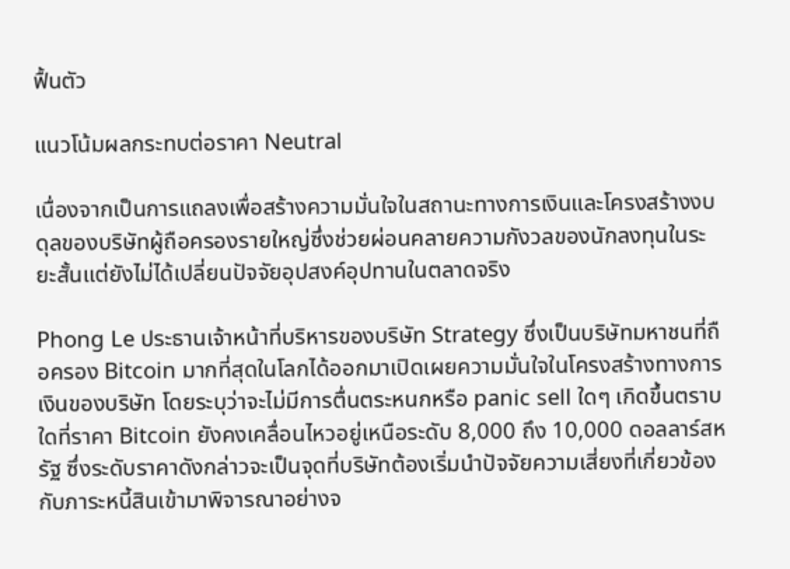ฟื้นตัว

แนวโน้มผลกระทบต่อราคา Neutral

เนื่องจากเป็นการแถลงเพื่อสร้างความมั่นใจในสถานะทางการเงินและโครงสร้างงบดุลของบริษัทผู้ถือครองรายใหญ่ซึ่งช่วยผ่อนคลายความกังวลของนักลงทุนในระยะสั้นแต่ยังไม่ได้เปลี่ยนปัจจัยอุปสงค์อุปทานในตลาดจริง

Phong Le ประธานเจ้าหน้าที่บริหารของบริษัท Strategy ซึ่งเป็นบริษัทมหาชนที่ถือครอง Bitcoin มากที่สุดในโลกได้ออกมาเปิดเผยความมั่นใจในโครงสร้างทางการเงินของบริษัท โดยระบุว่าจะไม่มีการตื่นตระหนกหรือ panic sell ใดๆ เกิดขึ้นตราบใดที่ราคา Bitcoin ยังคงเคลื่อนไหวอยู่เหนือระดับ 8,000 ถึง 10,000 ดอลลาร์สหรัฐ ซึ่งระดับราคาดังกล่าวจะเป็นจุดที่บริษัทต้องเริ่มนำปัจจัยความเสี่ยงที่เกี่ยวข้องกับภาระหนี้สินเข้ามาพิจารณาอย่างจ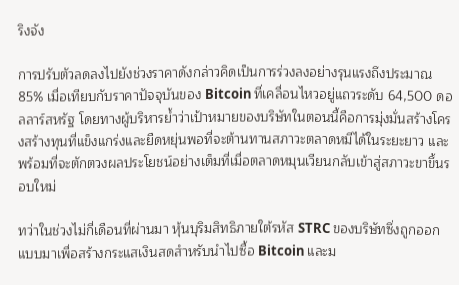ริงจัง

การปรับตัวลดลงไปยังช่วงราคาดังกล่าวคิดเป็นการร่วงลงอย่างรุนแรงถึงประมาณ 85% เมื่อเทียบกับราคาปัจจุบันของ Bitcoin ที่เคลื่อนไหวอยู่แถวระดับ 64,500 ดอลลาร์สหรัฐ โดยทางผู้บริหารย้ำว่าเป้าหมายของบริษัทในตอนนี้คือการมุ่งมั่นสร้างโครงสร้างทุนที่แข็งแกร่งและยืดหยุ่นพอที่จะต้านทานสภาวะตลาดหมีได้ในระยะยาว และพร้อมที่จะตักตวงผลประโยชน์อย่างเต็มที่เมื่อตลาดหมุนเวียนกลับเข้าสู่สภาวะขาขึ้นรอบใหม่

ทว่าในช่วงไม่กี่เดือนที่ผ่านมา หุ้นบุริมสิทธิภายใต้รหัส STRC ของบริษัทซึ่งถูกออกแบบมาเพื่อสร้างกระแสเงินสดสำหรับนำไปซื้อ Bitcoin และม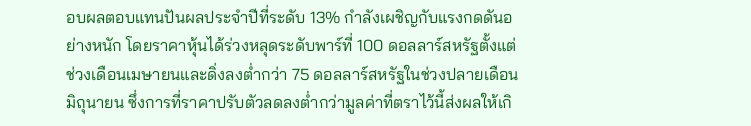อบผลตอบแทนปันผลประจำปีที่ระดับ 13% กำลังเผชิญกับแรงกดดันอย่างหนัก โดยราคาหุ้นได้ร่วงหลุดระดับพาร์ที่ 100 ดอลลาร์สหรัฐตั้งแต่ช่วงเดือนเมษายนและดิ่งลงต่ำกว่า 75 ดอลลาร์สหรัฐในช่วงปลายเดือนมิถุนายน ซึ่งการที่ราคาปรับตัวลดลงต่ำกว่ามูลค่าที่ตราไว้นี้ส่งผลให้เกิ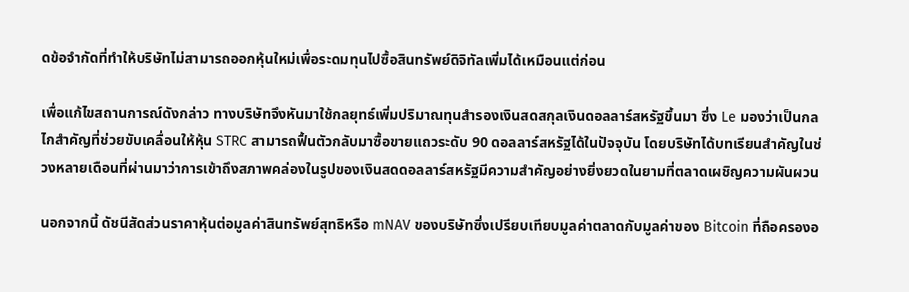ดข้อจำกัดที่ทำให้บริษัทไม่สามารถออกหุ้นใหม่เพื่อระดมทุนไปซื้อสินทรัพย์ดิจิทัลเพิ่มได้เหมือนแต่ก่อน

เพื่อแก้ไขสถานการณ์ดังกล่าว ทางบริษัทจึงหันมาใช้กลยุทธ์เพิ่มปริมาณทุนสำรองเงินสดสกุลเงินดอลลาร์สหรัฐขึ้นมา ซึ่ง Le มองว่าเป็นกลไกสำคัญที่ช่วยขับเคลื่อนให้หุ้น STRC สามารถฟื้นตัวกลับมาซื้อขายแถวระดับ 90 ดอลลาร์สหรัฐได้ในปัจจุบัน โดยบริษัทได้บทเรียนสำคัญในช่วงหลายเดือนที่ผ่านมาว่าการเข้าถึงสภาพคล่องในรูปของเงินสดดอลลาร์สหรัฐมีความสำคัญอย่างยิ่งยวดในยามที่ตลาดเผชิญความผันผวน

นอกจากนี้ ดัชนีสัดส่วนราคาหุ้นต่อมูลค่าสินทรัพย์สุทธิหรือ mNAV ของบริษัทซึ่งเปรียบเทียบมูลค่าตลาดกับมูลค่าของ Bitcoin ที่ถือครองอ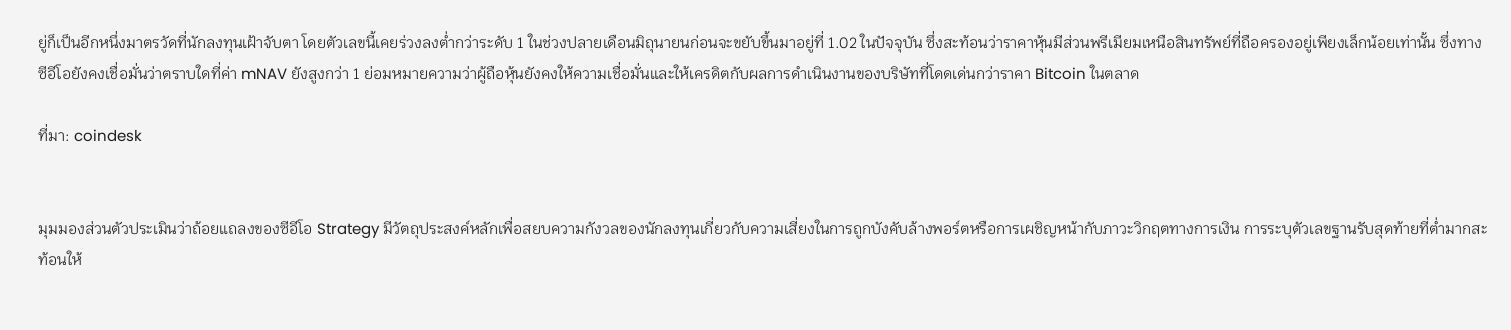ยู่ก็เป็นอีกหนึ่งมาตรวัดที่นักลงทุนเฝ้าจับตา โดยตัวเลขนี้เคยร่วงลงต่ำกว่าระดับ 1 ในช่วงปลายเดือนมิถุนายนก่อนจะขยับขึ้นมาอยู่ที่ 1.02 ในปัจจุบัน ซึ่งสะท้อนว่าราคาหุ้นมีส่วนพรีเมียมเหนือสินทรัพย์ที่ถือครองอยู่เพียงเล็กน้อยเท่านั้น ซึ่งทางซีอีโอยังคงเชื่อมั่นว่าตราบใดที่ค่า mNAV ยังสูงกว่า 1 ย่อมหมายความว่าผู้ถือหุ้นยังคงให้ความเชื่อมั่นและให้เครดิตกับผลการดำเนินงานของบริษัทที่โดดเด่นกว่าราคา Bitcoin ในตลาด

ที่มา: coindesk


มุมมองส่วนตัวประเมินว่าถ้อยแถลงของซีอีโอ Strategy มีวัตถุประสงค์หลักเพื่อสยบความกังวลของนักลงทุนเกี่ยวกับความเสี่ยงในการถูกบังคับล้างพอร์ตหรือการเผชิญหน้ากับภาวะวิกฤตทางการเงิน การระบุตัวเลขฐานรับสุดท้ายที่ต่ำมากสะท้อนให้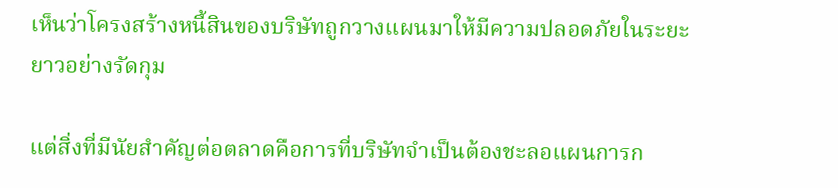เห็นว่าโครงสร้างหนี้สินของบริษัทถูกวางแผนมาให้มีความปลอดภัยในระยะยาวอย่างรัดกุม

แต่สิ่งที่มีนัยสำคัญต่อตลาดคือการที่บริษัทจำเป็นต้องชะลอแผนการก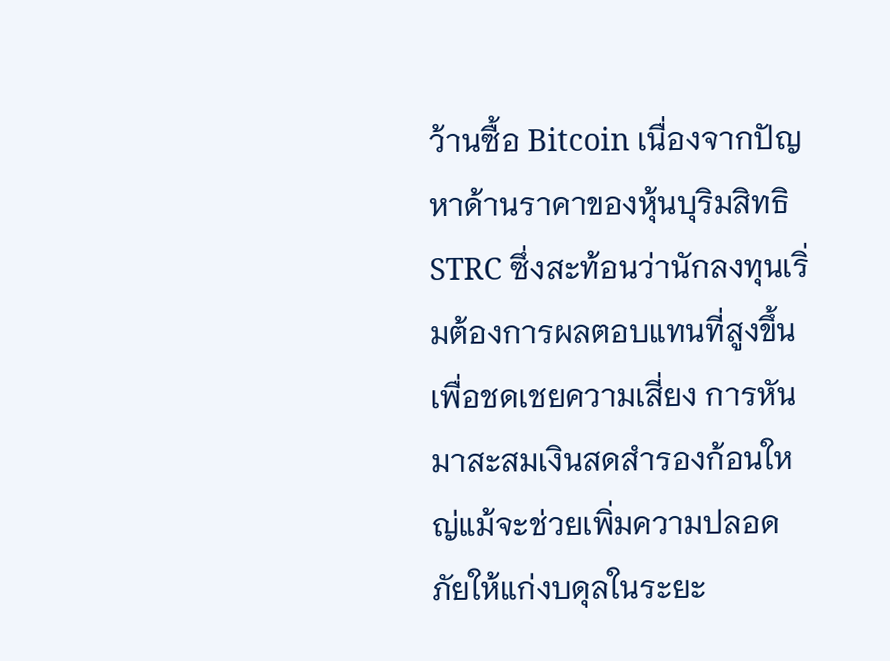ว้านซื้อ Bitcoin เนื่องจากปัญหาด้านราคาของหุ้นบุริมสิทธิ STRC ซึ่งสะท้อนว่านักลงทุนเริ่มต้องการผลตอบแทนที่สูงขึ้นเพื่อชดเชยความเสี่ยง การหันมาสะสมเงินสดสำรองก้อนใหญ่แม้จะช่วยเพิ่มความปลอดภัยให้แก่งบดุลในระยะ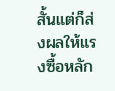สั้นแต่ก็ส่งผลให้แรงซื้อหลัก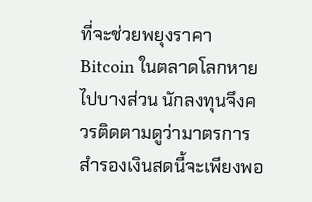ที่จะช่วยพยุงราคา Bitcoin ในตลาดโลกหายไปบางส่วน นักลงทุนจึงควรติดตามดูว่ามาตรการสำรองเงินสดนี้จะเพียงพอ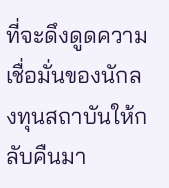ที่จะดึงดูดความเชื่อมั่นของนักลงทุนสถาบันให้กลับคืนมา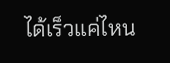ได้เร็วแค่ไหน